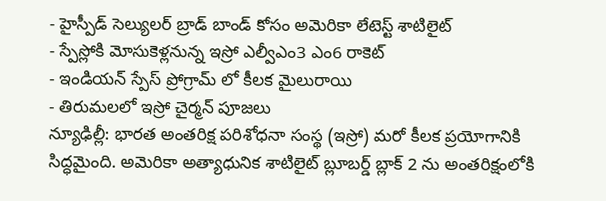- హైస్పీడ్ సెల్యులర్ బ్రాడ్ బాండ్ కోసం అమెరికా లేటెస్ట్ శాటిలైట్
- స్పేస్లోకి మోసుకెళ్లనున్న ఇస్రో ఎల్వీఎం3 ఎం6 రాకెట్
- ఇండియన్ స్పేస్ ప్రోగ్రామ్ లో కీలక మైలురాయి
- తిరుమలలో ఇస్రో చైర్మన్ పూజలు
న్యూఢిల్లీ: భారత అంతరిక్ష పరిశోధనా సంస్థ (ఇస్రో) మరో కీలక ప్రయోగానికి సిద్ధమైంది. అమెరికా అత్యాధునిక శాటిలైట్ బ్లూబర్డ్ బ్లాక్ 2 ను అంతరిక్షంలోకి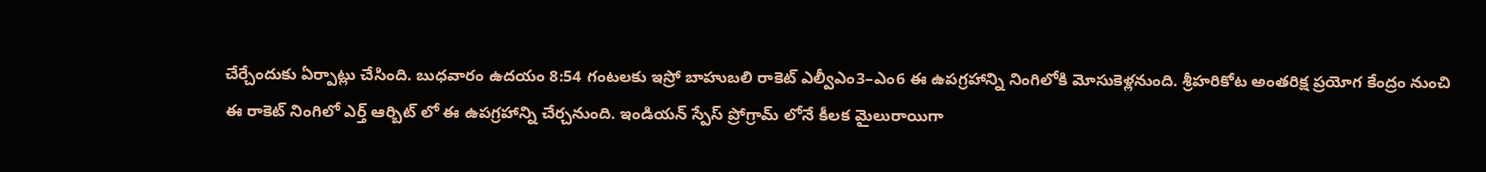చేర్చేందుకు ఏర్పాట్లు చేసింది. బుధవారం ఉదయం 8:54 గంటలకు ఇస్రో బాహుబలి రాకెట్ ఎల్వీఎం3–ఎం6 ఈ ఉపగ్రహాన్ని నింగిలోకి మోసుకెళ్లనుంది. శ్రీహరికోట అంతరిక్ష ప్రయోగ కేంద్రం నుంచి ఈ రాకెట్ నింగిలో ఎర్త్ ఆర్బిట్ లో ఈ ఉపగ్రహాన్ని చేర్చనుంది. ఇండియన్ స్పేస్ ప్రోగ్రామ్ లోనే కీలక మైలురాయిగా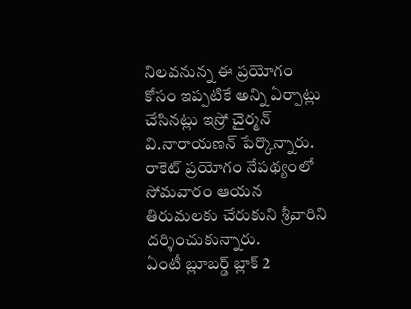నిలవనున్న ఈ ప్రయోగం కోసం ఇప్పటికే అన్ని ఏర్పాట్లు చేసినట్లు ఇస్రో చైర్మన్ వి.నారాయణన్ పేర్కొన్నారు. రాకెట్ ప్రయోగం నేపథ్యంలో సోమవారం ఆయన తిరుమలకు చేరుకుని శ్రీవారిని దర్శించుకున్నారు.
ఏంటీ బ్లూబర్డ్ బ్లాక్ 2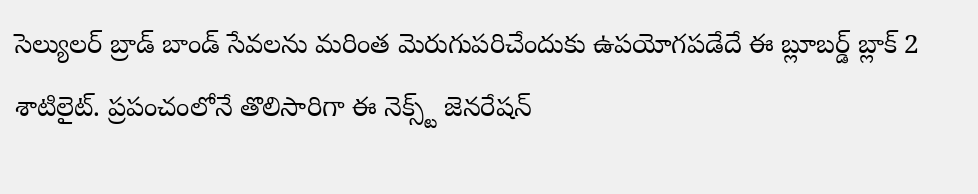సెల్యులర్ బ్రాడ్ బాండ్ సేవలను మరింత మెరుగుపరిచేందుకు ఉపయోగపడేదే ఈ బ్లూబర్డ్ బ్లాక్ 2 శాటిలైట్. ప్రపంచంలోనే తొలిసారిగా ఈ నెక్స్ట్ జెనరేషన్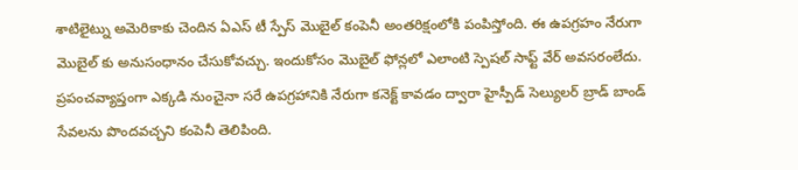శాటిలైట్ను అమెరికాకు చెందిన ఏఎస్ టీ స్పేస్ మొబైల్ కంపెనీ అంతరిక్షంలోకి పంపిస్తోంది. ఈ ఉపగ్రహం నేరుగా మొబైల్ కు అనుసంధానం చేసుకోవచ్చు. ఇందుకోసం మొబైల్ ఫోన్లలో ఎలాంటి స్పెషల్ సాఫ్ట్ వేర్ అవసరంలేదు. ప్రపంచవ్యాప్తంగా ఎక్కడి నుంచైనా సరే ఉపగ్రహానికి నేరుగా కనెక్ట్ కావడం ద్వారా హైస్పీడ్ సెల్యులర్ బ్రాడ్ బాండ్ సేవలను పొందవచ్చని కంపెనీ తెలిపింది.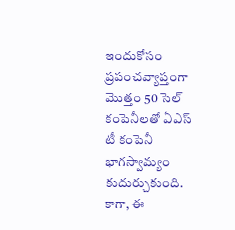ఇందుకోసం ప్రపంచవ్యాప్తంగా మొత్తం 50 సెల్ కంపెనీలతో ఏఎస్ టీ కంపెనీ భాగస్వామ్యం కుదుర్చుకుంది. కాగా, ఈ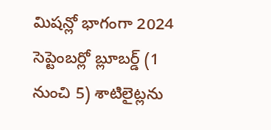మిషన్లో భాగంగా 2024 సెప్టెంబర్లో బ్లూబర్డ్ (1 నుంచి 5) శాటిలైట్లను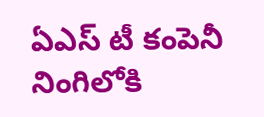ఏఎస్ టీ కంపెనీ నింగిలోకి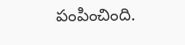పంపించింది.